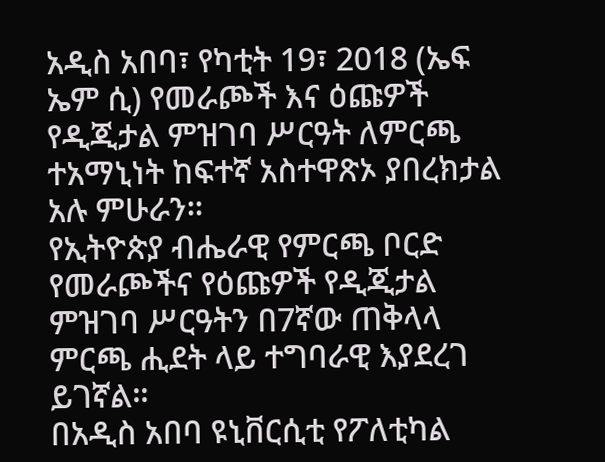አዲስ አበባ፣ የካቲት 19፣ 2018 (ኤፍ ኤም ሲ) የመራጮች እና ዕጩዎች የዲጂታል ምዝገባ ሥርዓት ለምርጫ ተአማኒነት ከፍተኛ አስተዋጽኦ ያበረክታል አሉ ምሁራን።
የኢትዮጵያ ብሔራዊ የምርጫ ቦርድ የመራጮችና የዕጩዎች የዲጂታል ምዝገባ ሥርዓትን በ7ኛው ጠቅላላ ምርጫ ሒደት ላይ ተግባራዊ እያደረገ ይገኛል።
በአዲስ አበባ ዩኒቨርሲቲ የፖለቲካል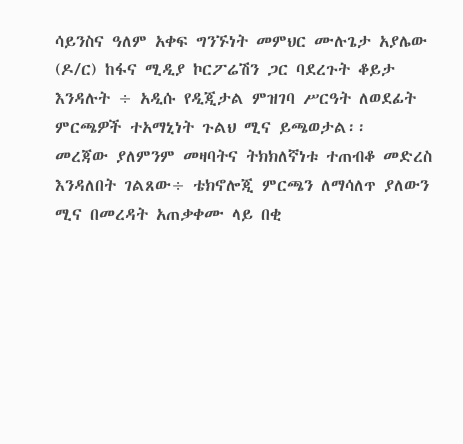ሳይንስና ዓለም አቀፍ ግንኙነት መምህር ሙሉጌታ አያሌው (ዶ/ር) ከፋና ሚዲያ ኮርፖሬሽን ጋር ባደረጉት ቆይታ እንዳሉት ÷ አዲሱ የዲጂታል ምዝገባ ሥርዓት ለወደፊት ምርጫዎች ተአማኒነት ጉልህ ሚና ይጫወታል፡፡
መረጃው ያለምንም መዛባትና ትክክለኛነቱ ተጠብቆ መድረስ እንዳለበት ገልጸው÷ ቴክኖሎጂ ምርጫን ለማሳለጥ ያለውን ሚና በመረዳት አጠቃቀሙ ላይ በቂ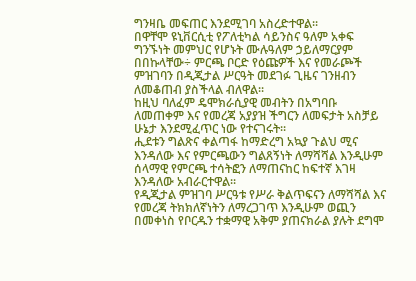ግንዛቤ መፍጠር እንደሚገባ አስረድተዋል፡፡
በዋቸሞ ዩኒቨርሲቲ የፖለቲካል ሳይንስና ዓለም አቀፍ ግንኙነት መምህር የሆኑት ሙሉዓለም ኃይለማርያም በበኩላቸው÷ ምርጫ ቦርድ የዕጩዎች እና የመራጮች ምዝገባን በዲጂታል ሥርዓት መደገፉ ጊዜና ገንዘብን ለመቆጠብ ያስችላል ብለዋል፡፡
ከዚህ ባለፈም ዴሞክራሲያዊ መብትን በአግባቡ ለመጠቀም እና የመረጃ አያያዝ ችግርን ለመፍታት አስቻይ ሁኔታ እንደሚፈጥር ነው የተናገሩት፡፡
ሒደቱን ግልጽና ቀልጣፋ ከማድረግ አኳያ ጉልህ ሚና እንዳለው እና የምርጫውን ግልጸኝነት ለማሻሻል እንዲሁም ሰላማዊ የምርጫ ተሳትፎን ለማጠናከር ከፍተኛ እገዛ እንዳለው አብራርተዋል፡፡
የዲጂታል ምዝገባ ሥርዓቱ የሥራ ቅልጥፍናን ለማሻሻል እና የመረጃ ትክክለኛነትን ለማረጋገጥ እንዲሁም ወጪን በመቀነስ የቦርዱን ተቋማዊ አቅም ያጠናክራል ያሉት ደግሞ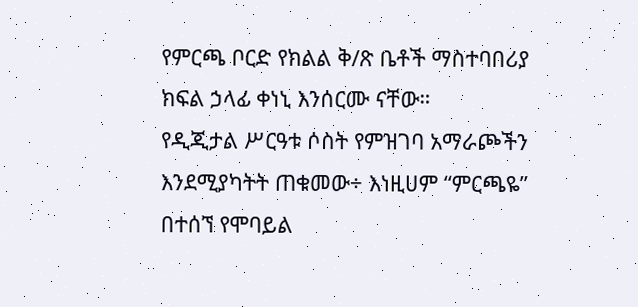የምርጫ ቦርድ የክልል ቅ/ጽ ቤቶች ማስተባበሪያ ክፍል ኃላፊ ቀነኒ እንሰርሙ ናቸው።
የዲጂታል ሥርዓቱ ሶስት የምዝገባ አማራጮችን እንደሚያካትት ጠቁመው÷ እነዚሀም “ምርጫዬ” በተሰኘ የሞባይል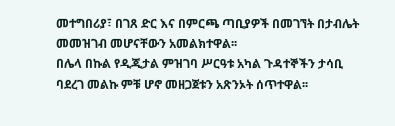መተግበሪያ፣ በገጸ ድር እና በምርጫ ጣቢያዎች በመገኘት በታብሌት መመዝገብ መሆናቸውን አመልክተዋል፡፡
በሌላ በኩል የዲጂታል ምዝገባ ሥርዓቱ አካል ጉዳተኞችን ታሳቢ ባደረገ መልኩ ምቹ ሆኖ መዘጋጀቱን አጽንኦት ሰጥተዋል፡፡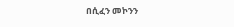በሲፈን መኮንን